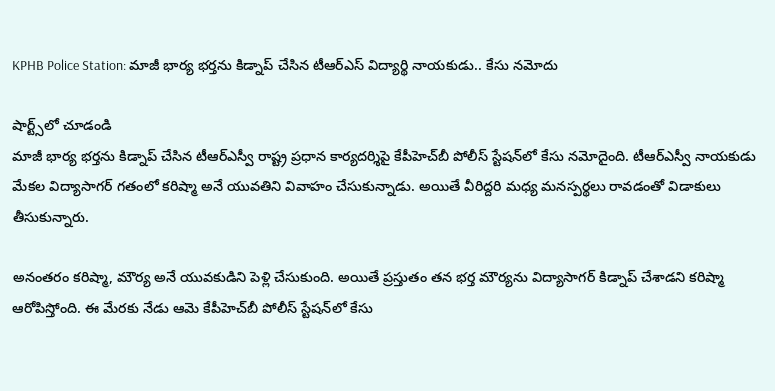KPHB Police Station: మాజీ భార్య భర్తను కిడ్నాప్ చేసిన టీఆర్ఎస్ విద్యార్థి నాయకుడు.. కేసు నమోదు

షార్ట్స్‌లో చూడండి
మాజీ భార్య భర్తను కిడ్నాప్ చేసిన టీఆర్ఎస్వీ రాష్ట్ర ప్రధాన కార్యదర్శిపై కేపీహెచ్‌బీ పోలీస్ స్టేషన్‌లో కేసు నమోదైంది. టీఆర్ఎస్వీ నాయకుడు మేకల విద్యాసాగర్ గతంలో కరిష్మా అనే యువతిని వివాహం చేసుకున్నాడు. అయితే వీరిద్దరి మధ్య మనస్పర్థలు రావడంతో విడాకులు తీసుకున్నారు.

అనంతరం కరిష్మా, మౌర్య అనే యువకుడిని పెళ్లి చేసుకుంది. అయితే ప్రస్తుతం తన భర్త మౌర్యను విద్యాసాగర్ కిడ్నాప్ చేశాడని కరిష్మా ఆరోపిస్తోంది. ఈ మేరకు నేడు ఆమె కేపీహెచ్‌బీ పోలీస్ స్టేషన్‌లో కేసు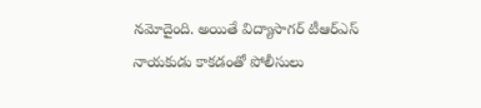నమోదైంది. అయితే విద్యాసాగర్ టీఆర్ఎస్ నాయకుడు కాకడంతో పోలీసులు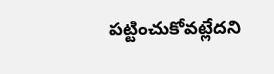పట్టించుకోవట్లేదని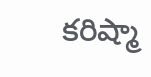కరిష్మా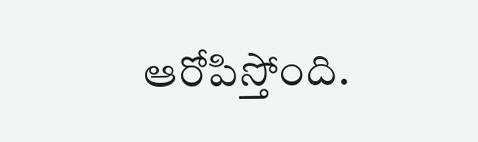ఆరోపిస్తోంది.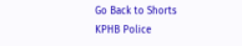Go Back to Shorts
KPHB Police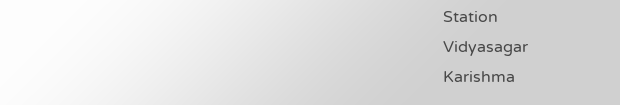Station
Vidyasagar
Karishma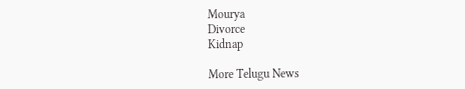Mourya
Divorce
Kidnap

More Telugu News